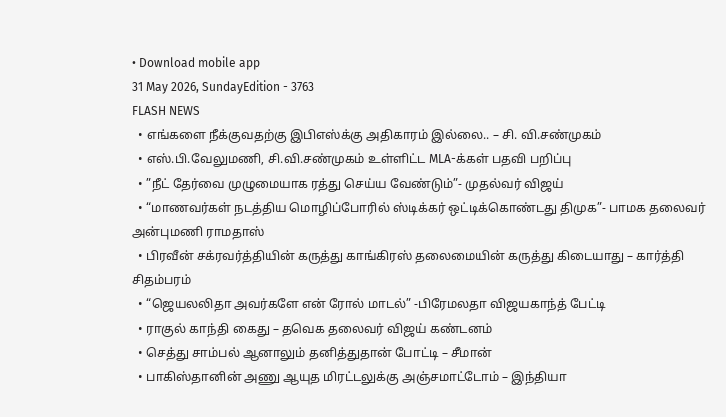• Download mobile app
31 May 2026, SundayEdition - 3763
FLASH NEWS
  • எங்களை நீக்குவதற்கு இபிஎஸ்க்கு அதிகாரம் இல்லை.. – சி. வி.சண்முகம்
  • எஸ்.பி.வேலுமணி, சி.வி.சண்முகம் உள்ளிட்ட MLA-க்கள் பதவி பறிப்பு
  • ”நீட் தேர்வை முழுமையாக ரத்து செய்ய வேண்டும்”- முதல்வர் விஜய்
  • “மாணவர்கள் நடத்திய மொழிப்போரில் ஸ்டிக்கர் ஒட்டிக்கொண்டது திமுக”- பாமக தலைவர் அன்புமணி ராமதாஸ்
  • பிரவீன் சக்ரவர்த்தியின் கருத்து காங்கிரஸ் தலைமையின் கருத்து கிடையாது – கார்த்தி சிதம்பரம்
  • “ஜெயலலிதா அவர்களே என் ரோல் மாடல்” -பிரேமலதா விஜயகாந்த் பேட்டி
  • ராகுல் காந்தி கைது – தவெக தலைவர் விஜய் கண்டனம்
  • செத்து சாம்பல் ஆனாலும் தனித்துதான் போட்டி – சீமான்
  • பாகிஸ்தானின் அணு ஆயுத மிரட்டலுக்கு அஞ்சமாட்டோம் – இந்தியா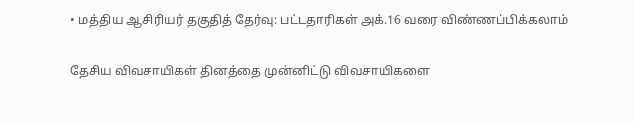• மத்திய ஆசிரியர் தகுதித் தேர்வு: பட்டதாரிகள் அக்.16 வரை விண்ணப்பிக்கலாம்

தேசிய விவசாயிகள் தினத்தை முன்னிட்டு விவசாயிகளை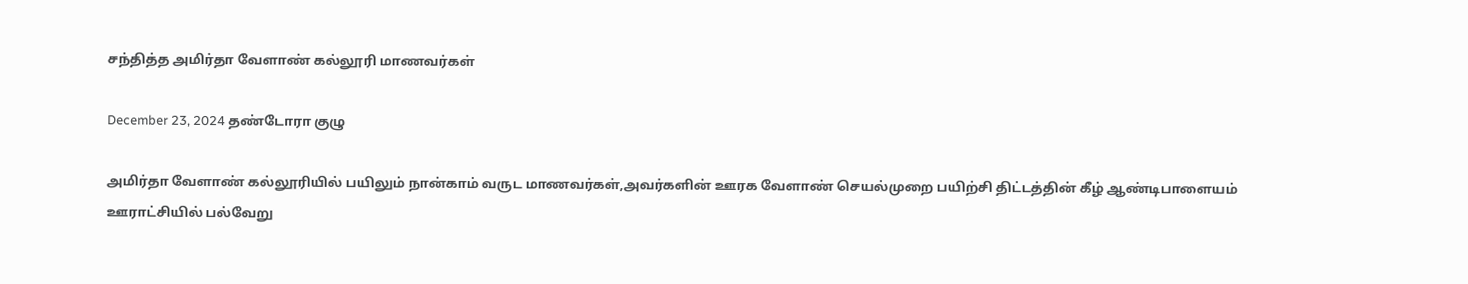சந்தித்த அமிர்தா வேளாண் கல்லூரி மாணவர்கள்

December 23, 2024 தண்டோரா குழு

அமிர்தா வேளாண் கல்லூரியில் பயிலும் நான்காம் வருட மாணவர்கள்,அவர்களின் ஊரக வேளாண் செயல்முறை பயிற்சி திட்டத்தின் கீழ் ஆண்டிபாளையம் ஊராட்சியில் பல்வேறு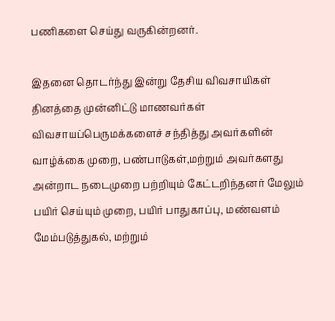பணிகளை செய்து வருகின்றனர்.

இதனை தொடர்ந்து இன்று தேசிய விவசாயிகள் தினத்தை முன்னிட்டு மாணவர்கள் விவசாயப்பெருமக்களைச் சந்தித்து அவர்களின் வாழ்க்கை முறை, பண்பாடுகள்,மற்றும் அவர்களது அன்றாட நடைமுறை பற்றியும் கேட்டறிந்தனர் மேலும் பயிர் செய்யும் முறை, பயிர் பாதுகாப்பு, மண்வளம் மேம்படுத்துகல், மற்றும்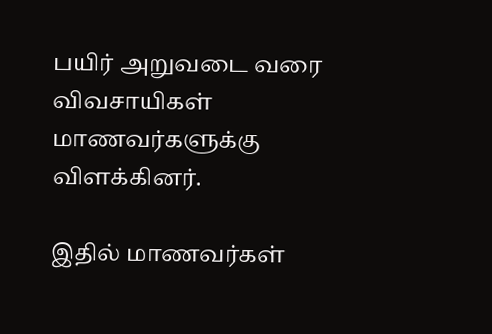பயிர் அறுவடை வரை விவசாயிகள் மாணவர்களுக்கு விளக்கினர்.

இதில் மாணவர்கள்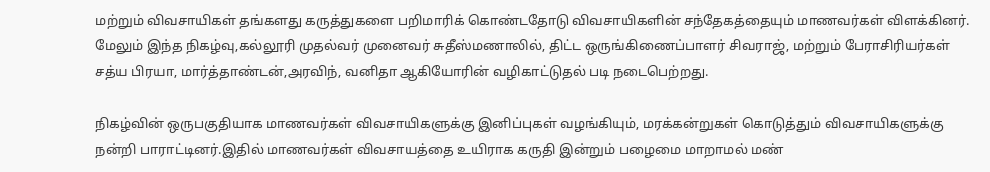மற்றும் விவசாயிகள் தங்களது கருத்துகளை பறிமாரிக் கொண்டதோடு விவசாயிகளின் சந்தேகத்தையும் மாணவர்கள் விளக்கினர். மேலும் இந்த நிகழ்வு,கல்லூரி முதல்வர் முனைவர் சுதீஸ்மணாலில், திட்ட ஒருங்கிணைப்பாளர் சிவராஜ், மற்றும் பேராசிரியர்கள் சத்ய பிரயா, மார்த்தாண்டன்,அரவிந், வனிதா ஆகியோரின் வழிகாட்டுதல் படி நடைபெற்றது.

நிகழ்வின் ஒருபகுதியாக மாணவர்கள் விவசாயிகளுக்கு இனிப்புகள் வழங்கியும், மரக்கன்றுகள் கொடுத்தும் விவசாயிகளுக்கு நன்றி பாராட்டினர்.இதில் மாணவர்கள் விவசாயத்தை உயிராக கருதி இன்றும் பழைமை மாறாமல் மண்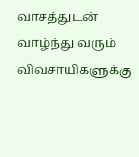வாசத்துடன் வாழ்ந்து வரும் விவசாயிகளுக்கு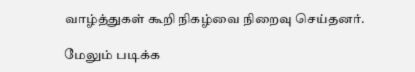வாழ்த்துகள் கூறி நிகழ்வை நிறைவு செய்தனர்.

மேலும் படிக்க